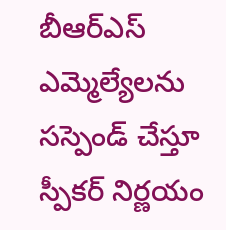బీఆర్ఎస్ ఎమ్మెల్యేలను సస్పెండ్ చేస్తూ స్పీకర్ నిర్ణయం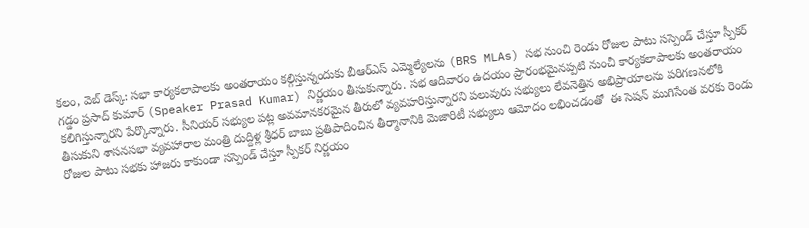కలం, వెబ్ డెస్క్: సభా కార్యకలాపాలకు అంతరాయం కల్గిస్తున్నందుకు బీఆర్ఎస్ ఎమ్మెల్యేలను (BRS MLAs) సభ నుంచి రెండు రోజుల పాటు సస్పెండ్ చేస్తూ స్పీకర్ గడ్డం ప్రసాద్ కుమార్ (Speaker Prasad Kumar) నిర్ణయం తీసుకున్నారు. సభ ఆదివారం ఉదయం ప్రారంభమైనప్పటి నుంచీ కార్యకలాపాలకు అంతరాయం కలిగిస్తున్నారని పేర్కొన్నారు. సీనియర్ సభ్యుల పట్ల అవమానకరమైన తీరులో వ్యవహరిస్తున్నారని పలువురు సభ్యులు లేవనెత్తిన అభిప్రాయాలను పరిగణనలోకి తీసుకుని శాసనసభా వ్యవహారాల మంత్రి దుద్దిళ్ల శ్రీధర్ బాబు ప్రతిపాదించిన తీర్మానానికి మెజారిటీ సభ్యులు ఆమోదం లభించడంతో  ఈ సెషన్ ముగిసేంత వరకు రెండు రోజుల పాటు సభకు హాజరు కాకుండా సస్పెండ్ చేస్తూ స్పీకర్ నిర్ణయం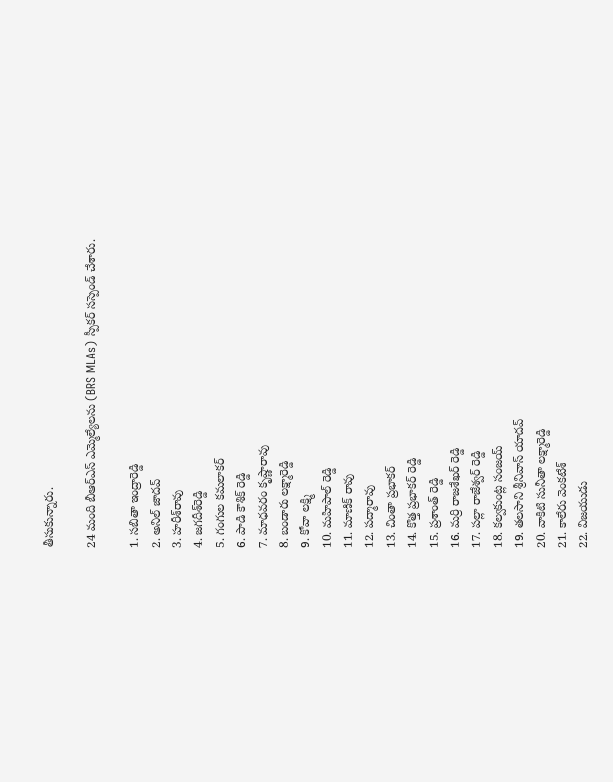తీసుకున్నారు.

24 మంది బీఆర్ఎస్ ఎమ్మెల్యేలను (BRS MLAs) స్పీకర్ సస్పెండ్ చేశారు.

1. సబితా ఇంద్రారెడ్డి
2. అనిల్ జాదవ్
3. హరీశ్‌రావు
4. జగదీశ్‌రెడ్డి
5. గంగుల కమలాకర్
6. పాడి కౌశిక్ రెడ్డి
7. మాధవరం కృష్ణారావు
8. బండారు లక్ష్మారెడ్డి
9. కోవా లక్ష్మి
10. మహిపాల్ రెడ్డి
11. మాణిక్ రావు
12. పద్మారావు
13. చింతా ప్రభాకర్
14. కొత్త ప్రభాకర్ రెడ్డి
15. ప్రశాంత్ రెడ్డి
16. మర్రి రాజశేఖర్ రెడ్డి
17. పల్లా రాజేశ్వర్ రెడ్డి
18. కల్వకుంట్ల సంజయ్
19. తలసాని శ్రీనివాస్ యాదవ్
20. వాకిటి సునీతా లక్ష్మారెడ్డి
21. కాలేరు వెంకటేశ్
22. విజయుడు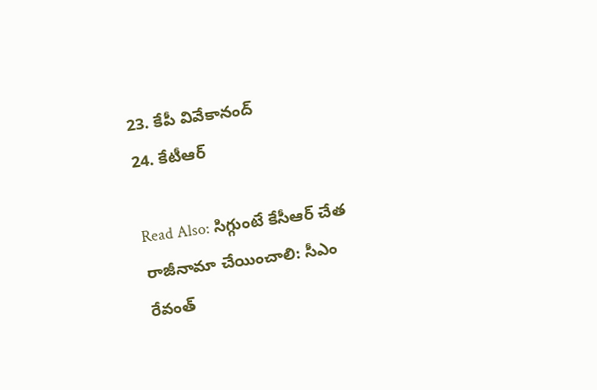23. కేపీ వివేకానంద్
24. కేటీఆర్

Read Also: సిగ్గుంటే కేసీఆర్‌ చేత రాజీనామా చేయించాలి: సీఎం రేవంత్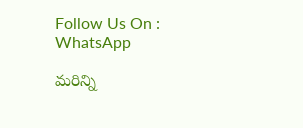Follow Us On : WhatsApp

మ‌రిన్ని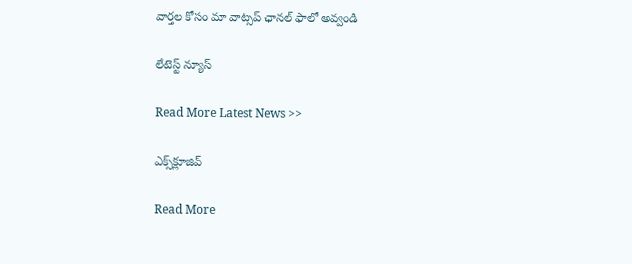వార్త‌ల కోసం మా వాట్స‌ప్ ఛాన‌ల్ ఫాలో అవ్వండి

లేటెస్ట్ న్యూస్‌

Read More Latest News >>

ఎక్స్‌క్లూజివ్‌

Read More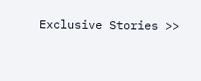Exclusive Stories >>